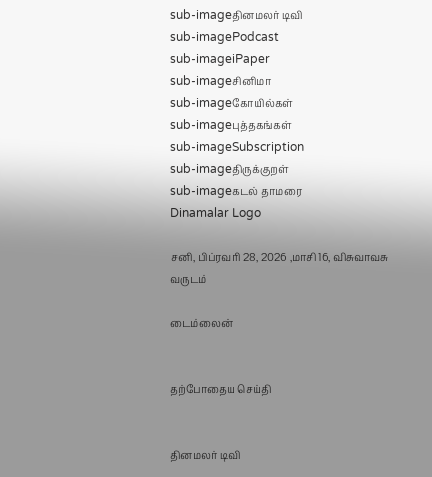sub-imageதினமலர் டிவி
sub-imagePodcast
sub-imageiPaper
sub-imageசினிமா
sub-imageகோயில்கள்
sub-imageபுத்தகங்கள்
sub-imageSubscription
sub-imageதிருக்குறள்
sub-imageகடல் தாமரை
Dinamalar Logo

சனி, பிப்ரவரி 28, 2026 ,மாசி 16, விசுவாவசு வருடம்

டைம்லைன்


தற்போதைய செய்தி


தினமலர் டிவி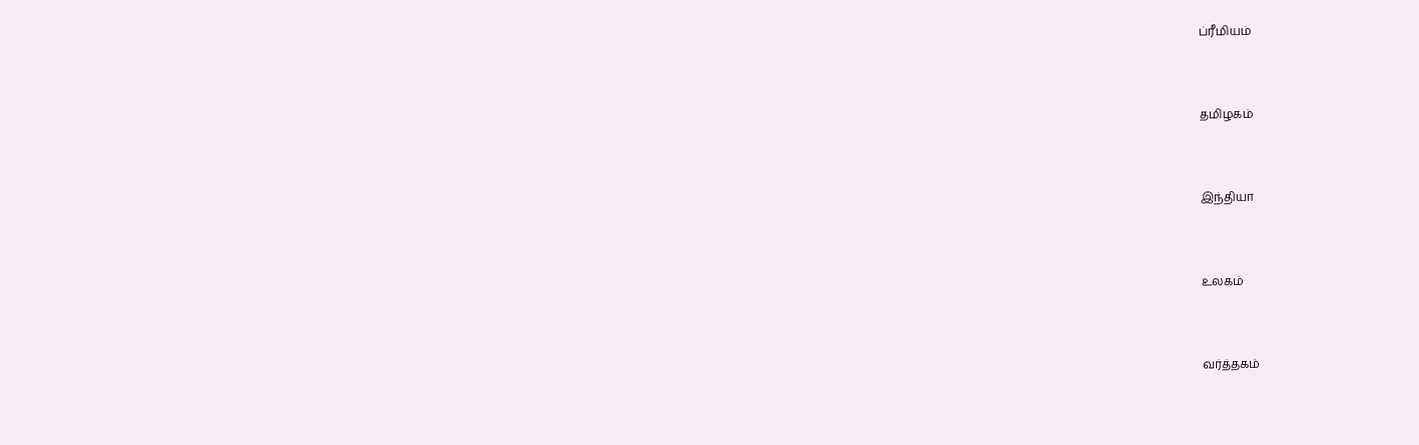ப்ரீமியம்


தமிழகம்


இந்தியா


உலகம்


வர்த்தகம்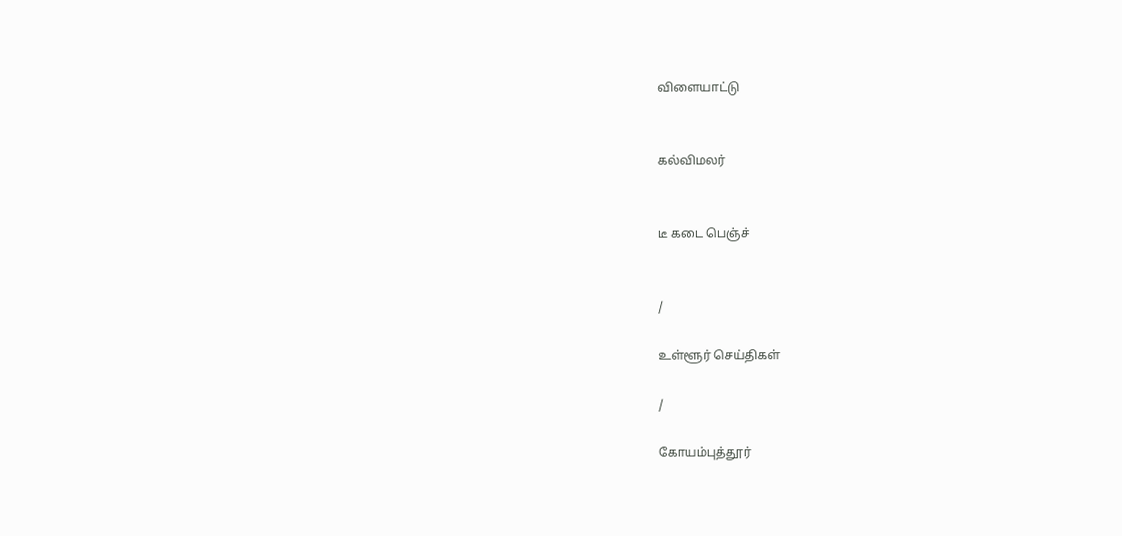விளையாட்டு


கல்விமலர்


டீ கடை பெஞ்ச்


/

உள்ளூர் செய்திகள்

/

கோயம்புத்தூர்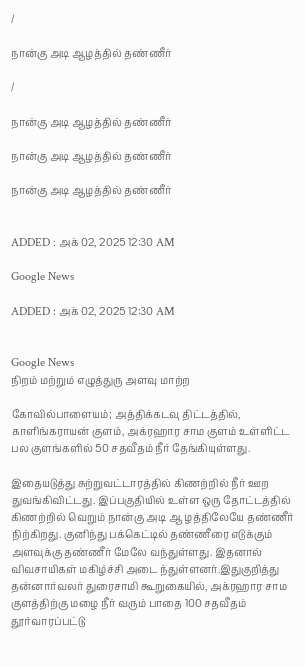/

நான்கு அடி ஆழத்தில் தண்ணீர்

/

நான்கு அடி ஆழத்தில் தண்ணீர்

நான்கு அடி ஆழத்தில் தண்ணீர்

நான்கு அடி ஆழத்தில் தண்ணீர்


ADDED : அக் 02, 2025 12:30 AM

Google News

ADDED : அக் 02, 2025 12:30 AM


Google News
நிறம் மற்றும் எழுத்துரு அளவு மாற்ற

கோவில்பாளையம்; அத்திக்கடவு திட்டத்தில், காளிங்கராயன் குளம், அக்ரஹார சாம குளம் உள்ளிட்ட பல குளங்களில் 50 சதவீதம் நீர் தேங்கியுள்ளது.

இதையடுத்து சுற்றுவட்டாரத்தில் கிணற்றில் நீர் ஊற துவங்கிவிட்டது. இப்பகுதியில் உள்ள ஒரு தோட்டத்தில் கிணற்றில் வெறும் நான்கு அடி ஆ ழத்திலேயே தண்ணீர் நிற்கிறது. குனிந்து பக்கெட்டில் தண்ணீரை எடுக்கும் அளவுக்கு தண்ணீர் மேலே வந்துள்ளது. இதனால் விவசாயிகள் மகிழ்ச்சி அடை ந்துள்ளனர்.இதுகுறித்து தன்னார்வலர் துரைசாமி கூறுகையில், அக்ரஹார சாம குளத்திற்கு மழை நீர் வரும் பாதை 100 சதவீதம் தூர்வாரப்பட்டு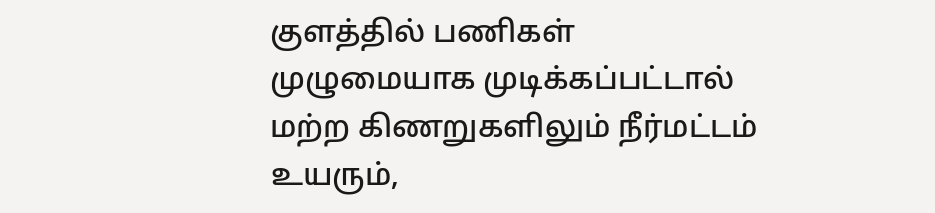குளத்தில் பணிகள் முழுமையாக முடிக்கப்பட்டால் மற்ற கிணறுகளிலும் நீர்மட்டம் உயரும்,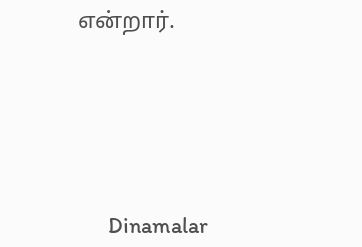என்றார்.






      Dinamalar